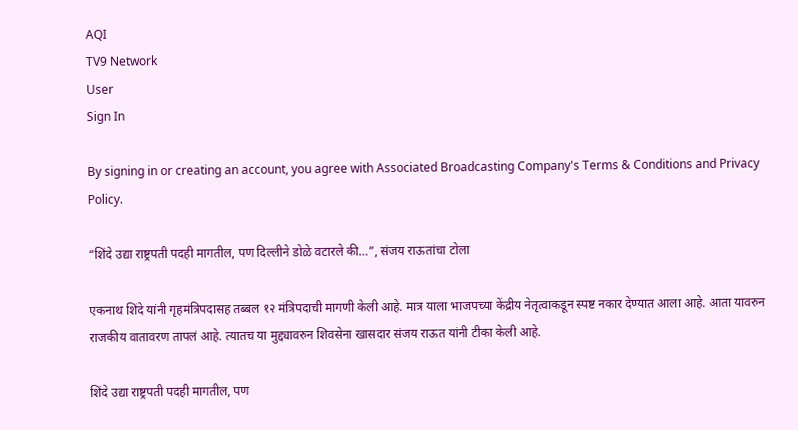AQI
TV9 Network
User
Sign In

By signing in or creating an account, you agree with Associated Broadcasting Company's Terms & Conditions and Privacy Policy.

“शिंदे उद्या राष्ट्रपती पदही मागतील, पण दिल्लीने डोळे वटारले की…”, संजय राऊतांचा टोला

एकनाथ शिंदे यांनी गृहमंत्रिपदासह तब्बल १२ मंत्रि‍पदाची मागणी केली आहे. मात्र याला भाजपच्या केंद्रीय नेतृत्वाकडून स्पष्ट नकार देण्यात आला आहे. आता यावरुन राजकीय वातावरण तापलं आहे. त्यातच या मुद्द्यावरुन शिवसेना खासदार संजय राऊत यांनी टीका केली आहे.

शिंदे उद्या राष्ट्रपती पदही मागतील, पण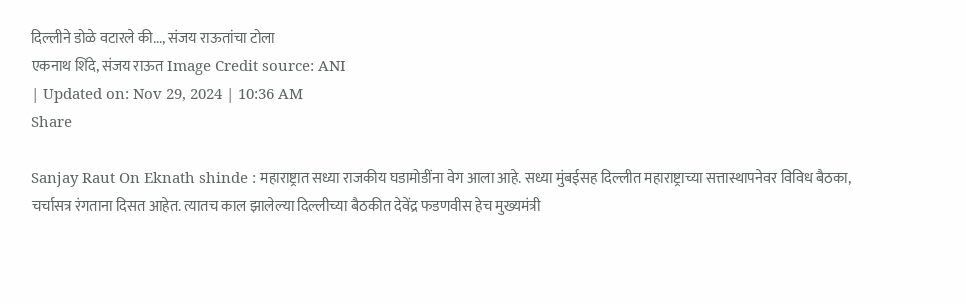दिल्लीने डोळे वटारले की..., संजय राऊतांचा टोला
एकनाथ शिंदे, संजय राऊत Image Credit source: ANI
| Updated on: Nov 29, 2024 | 10:36 AM
Share

Sanjay Raut On Eknath shinde : महाराष्ट्रात सध्या राजकीय घडामोडींना वेग आला आहे. सध्या मुंबईसह दिल्लीत महाराष्ट्राच्या सत्तास्थापनेवर विविध बैठका, चर्चासत्र रंगताना दिसत आहेत. त्यातच काल झालेल्या दिल्लीच्या बैठकीत देवेंद्र फडणवीस हेच मुख्यमंत्री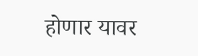होणार यावर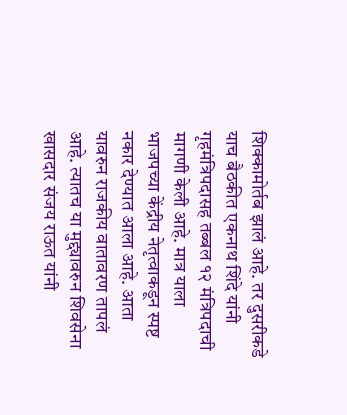शिक्कामोर्तब झालं आहे. तर दुसरीकडे याच बैठकीत एकनाथ शिंदे यांनी गृहमंत्रिपदासह तब्बल १२ मंत्रि‍पदाची मागणी केली आहे. मात्र याला भाजपच्या केंद्रीय नेतृत्वाकडून स्पष्ट नकार देण्यात आला आहे. आता यावरुन राजकीय वातावरण तापलं आहे. त्यातच या मुद्द्यावरुन शिवसेना खासदार संजय राऊत यांनी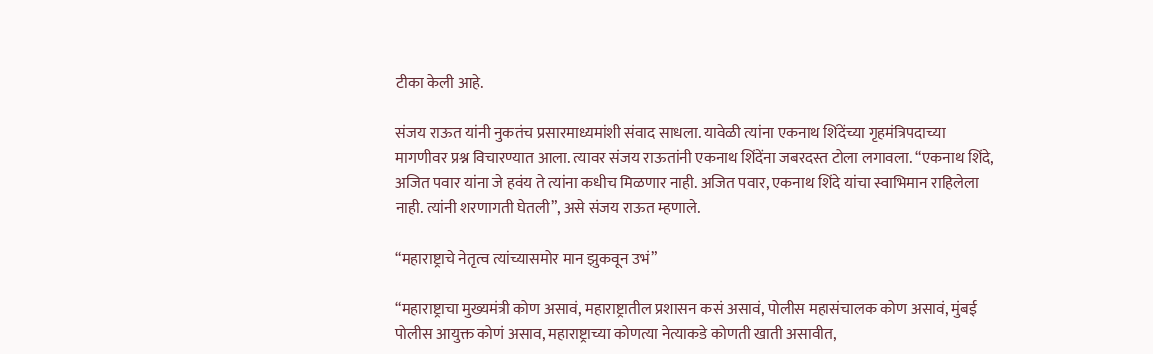टीका केली आहे.

संजय राऊत यांनी नुकतंच प्रसारमाध्यमांशी संवाद साधला. यावेळी त्यांना एकनाथ शिंदेंच्या गृहमंत्रिपदाच्या मागणीवर प्रश्न विचारण्यात आला. त्यावर संजय राऊतांनी एकनाथ शिंदेंना जबरदस्त टोला लगावला. “एकनाथ शिंदे, अजित पवार यांना जे हवंय ते त्यांना कधीच मिळणार नाही. अजित पवार, एकनाथ शिंदे यांचा स्वाभिमान राहिलेला नाही. त्यांनी शरणागती घेतली”, असे संजय राऊत म्हणाले.

“महाराष्ट्राचे नेतृत्व त्यांच्यासमोर मान झुकवून उभं”

“महाराष्ट्राचा मुख्यमंत्री कोण असावं, महाराष्ट्रातील प्रशासन कसं असावं, पोलीस महासंचालक कोण असावं, मुंबई पोलीस आयुक्त कोणं असाव, महाराष्ट्राच्या कोणत्या नेत्याकडे कोणती खाती असावीत,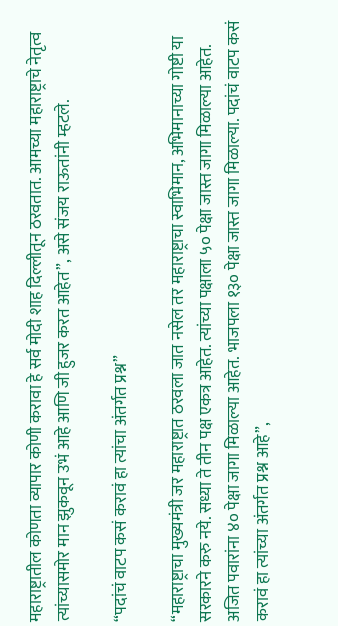महाराष्ट्रातील कोणता व्यापार कोणी करावा हे सर्व मोदी शाह दिल्लीतून ठरवतात. आमच्या महाराष्ट्राचे नेतृत्व त्यांच्यासमोर मान झुकवून उभं आहे आणि जी हुजर करत आहेत”, असे संजय राऊतांनी म्हटले.

“पदांचं वाटप कसं करावं हा त्यांचा अंतर्गत प्रश्न”

“महाराष्ट्राचा मुख्यमंत्री जर महाराष्ट्रात ठरवला जात नसेल तर महाराष्ट्राचा स्वाभिमान, अभिमानाच्या गोष्टी या सरकारने करु नये. सध्या ते तीन पक्ष एकत्र आहेत. त्यांच्या पक्षाला ५० पेक्षा जास्त जागा मिळाल्या आहेत. अजित पवारांना ४० पेक्षा जागा मिळाल्या आहेत. भाजपला १३० पेक्षा जास्त जागा मिळाल्या. पदांचं वाटप कसं करावं हा त्यांच्या अंतर्गत प्रश्न आहे”,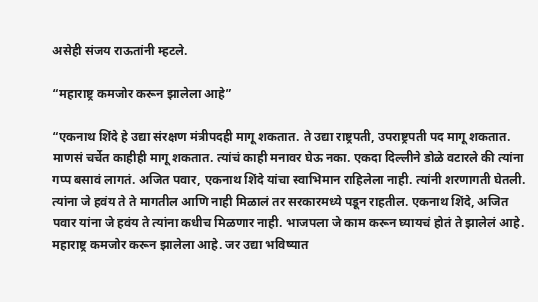असेही संजय राऊतांनी म्हटले.

“महाराष्ट्र कमजोर करून झालेला आहे”

“एकनाथ शिंदे हे उद्या संरक्षण मंत्रीपदही मागू शकतात. ते उद्या राष्ट्रपती, उपराष्ट्रपती पद मागू शकतात. माणसं चर्चेत काहीही मागू शकतात. त्यांचं काही मनावर घेऊ नका. एकदा दिल्लीने डोळे वटारले की त्यांना गप्प बसावं लागतं. अजित पवार, एकनाथ शिंदे यांचा स्वाभिमान राहिलेला नाही. त्यांनी शरणागती घेतली. त्यांना जे हवंय ते ते मागतील आणि नाही मिळालं तर सरकारमध्ये पडून राहतील. एकनाथ शिंदे, अजित पवार यांना जे हवंय ते त्यांना कधीच मिळणार नाही. भाजपला जे काम करून घ्यायचं होतं ते झालेलं आहे. महाराष्ट्र कमजोर करून झालेला आहे. जर उद्या भविष्यात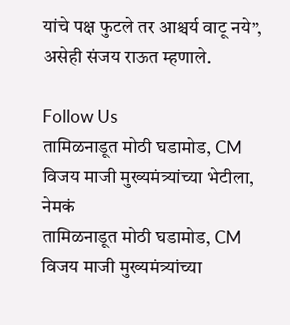यांचे पक्ष फुटले तर आश्चर्य वाटू नये”, असेही संजय राऊत म्हणाले.

Follow Us
तामिळनाडूत मोठी घडामोड, CM विजय माजी मुख्यमंत्र्यांच्या भेटीला, नेमकं
तामिळनाडूत मोठी घडामोड, CM विजय माजी मुख्यमंत्र्यांच्या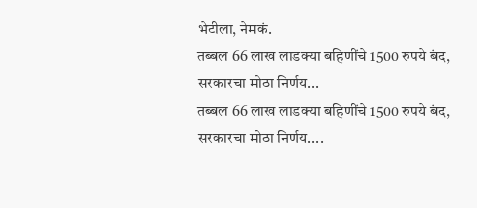भेटीला, नेमकं.
तब्बल 66 लाख लाडक्या बहिणींचे 1500 रुपये बंद, सरकारचा मोठा निर्णय...
तब्बल 66 लाख लाडक्या बहिणींचे 1500 रुपये बंद, सरकारचा मोठा निर्णय....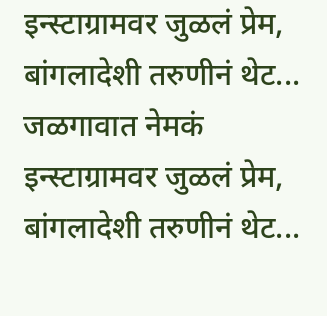इन्स्टाग्रामवर जुळलं प्रेम, बांगलादेशी तरुणीनं थेट... जळगावात नेमकं
इन्स्टाग्रामवर जुळलं प्रेम, बांगलादेशी तरुणीनं थेट...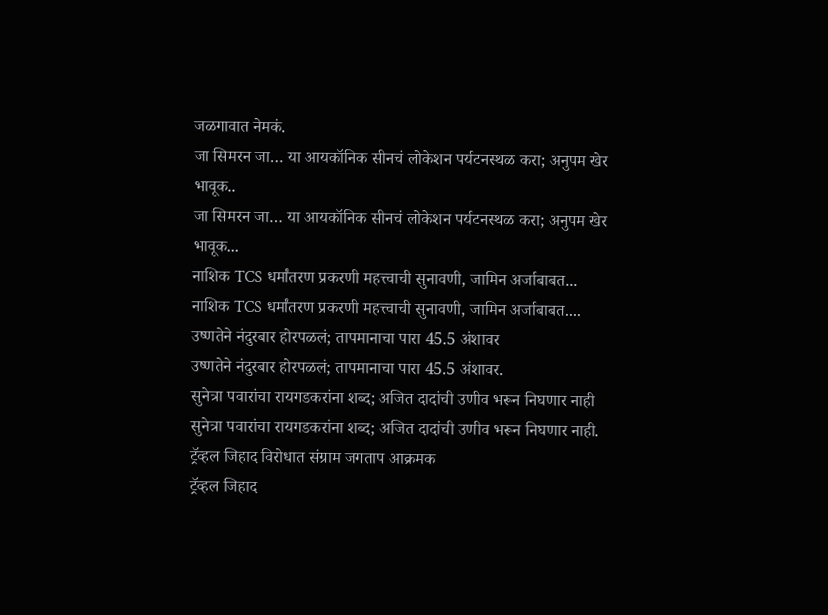जळगावात नेमकं.
जा सिमरन जा… या आयकॉनिक सीनचं लोकेशन पर्यटनस्थळ करा; अनुपम खेर भावूक..
जा सिमरन जा… या आयकॉनिक सीनचं लोकेशन पर्यटनस्थळ करा; अनुपम खेर भावूक...
नाशिक TCS धर्मांतरण प्रकरणी महत्त्वाची सुनावणी, जामिन अर्जाबाबत...
नाशिक TCS धर्मांतरण प्रकरणी महत्त्वाची सुनावणी, जामिन अर्जाबाबत....
उष्णतेने नंदुरबार होरपळलं; तापमानाचा पारा 45.5 अंशावर
उष्णतेने नंदुरबार होरपळलं; तापमानाचा पारा 45.5 अंशावर.
सुनेत्रा पवारांचा रायगडकरांना शब्द; अजित दादांची उणीव भरून निघणार नाही
सुनेत्रा पवारांचा रायगडकरांना शब्द; अजित दादांची उणीव भरून निघणार नाही.
ट्रॅव्हल जिहाद विरोधात संग्राम जगताप आक्रमक
ट्रॅव्हल जिहाद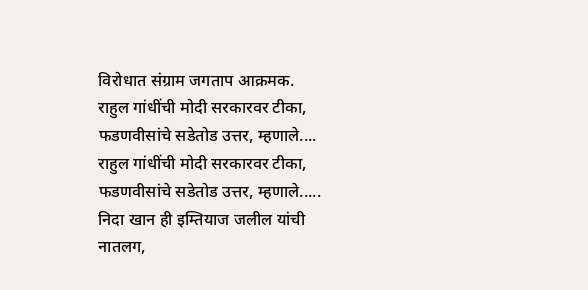विरोधात संग्राम जगताप आक्रमक.
राहुल गांधींची मोदी सरकारवर टीका, फडणवीसांचे सडेतोड उत्तर, म्हणाले....
राहुल गांधींची मोदी सरकारवर टीका, फडणवीसांचे सडेतोड उत्तर, म्हणाले.....
निदा खान ही इम्तियाज जलील यांची नातलग,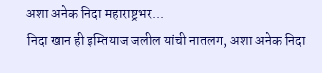अशा अनेक निदा महाराष्ट्रभर...
निदा खान ही इम्तियाज जलील यांची नातलग, अशा अनेक निदा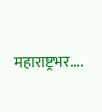महाराष्ट्रभर....